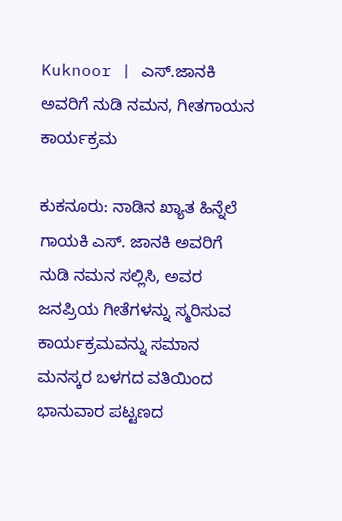Kuknoor | ಎಸ್.ಜಾನಕಿ ಅವರಿಗೆ ನುಡಿ ನಮನ, ಗೀತಗಾಯನ ಕಾರ್ಯಕ್ರಮ

ಕುಕನೂರು: ನಾಡಿನ ಖ್ಯಾತ ಹಿನ್ನೆಲೆ ಗಾಯಕಿ ಎಸ್. ಜಾನಕಿ ಅವರಿಗೆ ನುಡಿ ನಮನ ಸಲ್ಲಿಸಿ, ಅವರ ಜನಪ್ರಿಯ ಗೀತೆಗಳನ್ನು ಸ್ಮರಿಸುವ ಕಾರ್ಯಕ್ರಮವನ್ನು ಸಮಾನ ಮನಸ್ಕರ ಬಳಗದ ವತಿಯಿಂದ ಭಾನುವಾರ ಪಟ್ಟಣದ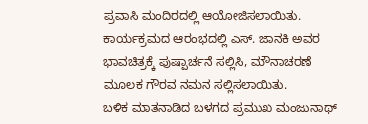ಪ್ರವಾಸಿ ಮಂದಿರದಲ್ಲಿ ಆಯೋಜಿಸಲಾಯಿತು.
ಕಾರ್ಯಕ್ರಮದ ಆರಂಭದಲ್ಲಿ ಎಸ್. ಜಾನಕಿ ಅವರ ಭಾವಚಿತ್ರಕ್ಕೆ ಪುಷ್ಪಾರ್ಚನೆ ಸಲ್ಲಿಸಿ, ಮೌನಾಚರಣೆ ಮೂಲಕ ಗೌರವ ನಮನ ಸಲ್ಲಿಸಲಾಯಿತು.
ಬಳಿಕ ಮಾತನಾಡಿದ ಬಳಗದ ಪ್ರಮುಖ ಮಂಜುನಾಥ್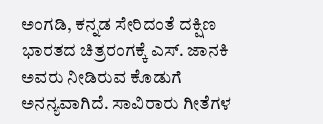ಅಂಗಡಿ, ಕನ್ನಡ ಸೇರಿದಂತೆ ದಕ್ಷಿಣ ಭಾರತದ ಚಿತ್ರರಂಗಕ್ಕೆ ಎಸ್. ಜಾನಕಿ ಅವರು ನೀಡಿರುವ ಕೊಡುಗೆ ಅನನ್ಯವಾಗಿದೆ. ಸಾವಿರಾರು ಗೀತೆಗಳ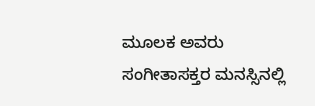ಮೂಲಕ ಅವರು ಸಂಗೀತಾಸಕ್ತರ ಮನಸ್ಸಿನಲ್ಲಿ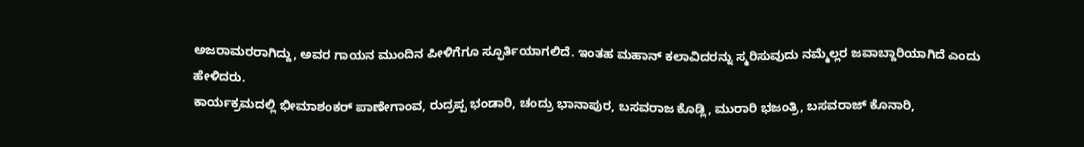ಅಜರಾಮರರಾಗಿದ್ದು, ಅವರ ಗಾಯನ ಮುಂದಿನ ಪೀಳಿಗೆಗೂ ಸ್ಫೂರ್ತಿಯಾಗಲಿದೆ. ಇಂತಹ ಮಹಾನ್ ಕಲಾವಿದರನ್ನು ಸ್ಮರಿಸುವುದು ನಮ್ಮೆಲ್ಲರ ಜವಾಬ್ದಾರಿಯಾಗಿದೆ ಎಂದು ಹೇಳಿದರು.
ಕಾರ್ಯಕ್ರಮದಲ್ಲಿ ಭೀಮಾಶಂಕರ್ ಪಾಣೇಗಾಂವ, ರುದ್ರಪ್ಪ ಭಂಡಾರಿ, ಚಂದ್ರು ಭಾನಾಪುರ, ಬಸವರಾಜ ಕೊಡ್ಲಿ, ಮುರಾರಿ ಭಜಂತ್ರಿ, ಬಸವರಾಜ್ ಕೊನಾರಿ,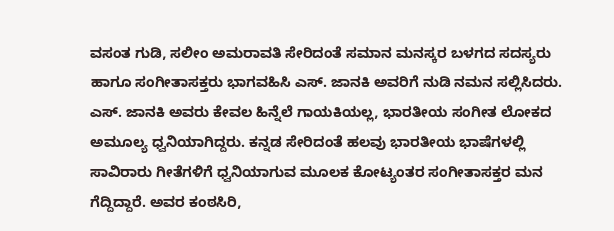ವಸಂತ ಗುಡಿ, ಸಲೀಂ ಅಮರಾವತಿ ಸೇರಿದಂತೆ ಸಮಾನ ಮನಸ್ಕರ ಬಳಗದ ಸದಸ್ಯರು ಹಾಗೂ ಸಂಗೀತಾಸಕ್ತರು ಭಾಗವಹಿಸಿ ಎಸ್. ಜಾನಕಿ ಅವರಿಗೆ ನುಡಿ ನಮನ ಸಲ್ಲಿಸಿದರು.
ಎಸ್. ಜಾನಕಿ ಅವರು ಕೇವಲ ಹಿನ್ನೆಲೆ ಗಾಯಕಿಯಲ್ಲ, ಭಾರತೀಯ ಸಂಗೀತ ಲೋಕದ ಅಮೂಲ್ಯ ಧ್ವನಿಯಾಗಿದ್ದರು. ಕನ್ನಡ ಸೇರಿದಂತೆ ಹಲವು ಭಾರತೀಯ ಭಾಷೆಗಳಲ್ಲಿ ಸಾವಿರಾರು ಗೀತೆಗಳಿಗೆ ಧ್ವನಿಯಾಗುವ ಮೂಲಕ ಕೋಟ್ಯಂತರ ಸಂಗೀತಾಸಕ್ತರ ಮನ ಗೆದ್ದಿದ್ದಾರೆ. ಅವರ ಕಂಠಸಿರಿ,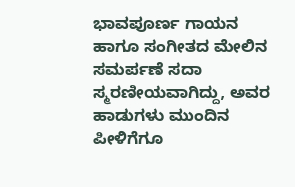ಭಾವಪೂರ್ಣ ಗಾಯನ ಹಾಗೂ ಸಂಗೀತದ ಮೇಲಿನ ಸಮರ್ಪಣೆ ಸದಾ ಸ್ಮರಣೀಯವಾಗಿದ್ದು, ಅವರ ಹಾಡುಗಳು ಮುಂದಿನ ಪೀಳಿಗೆಗೂ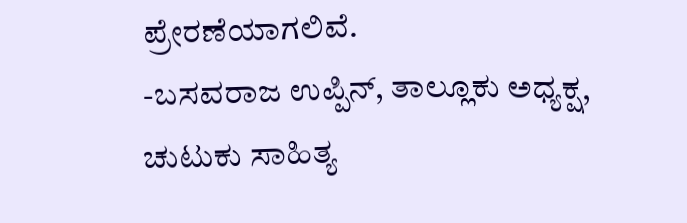ಪ್ರೇರಣೆಯಾಗಲಿವೆ.
-ಬಸವರಾಜ ಉಪ್ಪಿನ್, ತಾಲ್ಲೂಕು ಅಧ್ಯಕ್ಷ, ಚುಟುಕು ಸಾಹಿತ್ಯ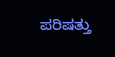ಪರಿಷತ್ತು